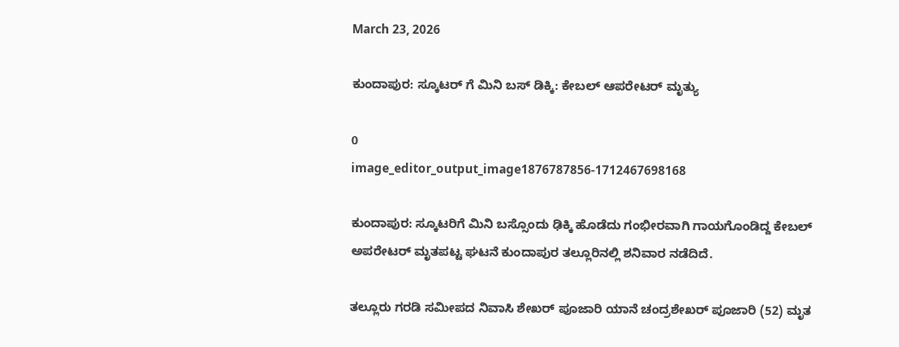March 23, 2026

ಕುಂದಾಪುರ: ಸ್ಕೂಟರ್ ಗೆ ಮಿನಿ ಬಸ್ ಡಿಕ್ಕಿ: ಕೇಬಲ್ ಆಪರೇಟರ್ ಮೃತ್ಯು

0
image_editor_output_image1876787856-1712467698168

ಕುಂದಾಪುರ: ಸ್ಕೂಟರಿಗೆ ಮಿನಿ ಬಸ್ಸೊಂದು ಢಿಕ್ಕಿ ಹೊಡೆದು ಗಂಭೀರವಾಗಿ ಗಾಯಗೊಂಡಿದ್ದ ಕೇಬಲ್‌ ಅಪರೇಟರ್‌ ಮೃತಪಟ್ಟ ಘಟನೆ ಕುಂದಾಪುರ ತಲ್ಲೂರಿನಲ್ಲಿ ಶನಿವಾರ ನಡೆದಿದೆ.

ತಲ್ಲೂರು ಗರಡಿ ಸಮೀಪದ ನಿವಾಸಿ ಶೇಖರ್‌ ಪೂಜಾರಿ ಯಾನೆ ಚಂದ್ರಶೇಖರ್‌ ಪೂಜಾರಿ (52) ಮೃತ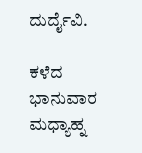ದುರ್ದೈವಿ.

ಕಳೆದ ಭಾನುವಾರ ಮಧ್ಯಾಹ್ನ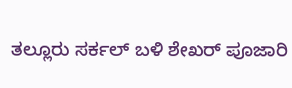ತಲ್ಲೂರು ಸರ್ಕಲ್‌ ಬಳಿ ಶೇಖರ್‌ ಪೂಜಾರಿ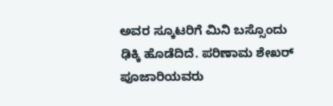ಅವರ ಸ್ಕೂಟರಿಗೆ ಮಿನಿ ಬಸ್ಸೊಂದು ಢಿಕ್ಕಿ ಹೊಡೆದಿದೆ. ಪರಿಣಾಮ ಶೇಖರ್‌ ಪೂಜಾರಿಯವರು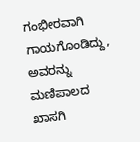ಗಂಭೀರವಾಗಿ ಗಾಯಗೊಂಡಿದ್ದು, ಅವರನ್ನು ಮಣಿಪಾಲದ ಖಾಸಗಿ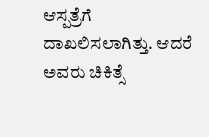ಆಸ್ಪತ್ರೆಗೆ ದಾಖಲಿಸಲಾಗಿತ್ತು. ಆದರೆ ಅವರು ಚಿಕಿತ್ಸೆ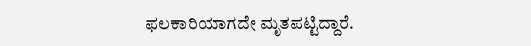ಫಲಕಾರಿಯಾಗದೇ ಮೃತಪಟ್ಟಿದ್ದಾರೆ.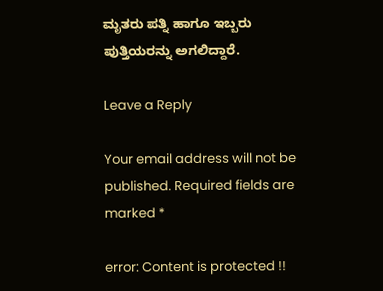ಮೃತರು ಪತ್ನಿ ಹಾಗೂ ಇಬ್ಬರು ಪುತ್ತಿಯರನ್ನು ಅಗಲಿದ್ದಾರೆ.

Leave a Reply

Your email address will not be published. Required fields are marked *

error: Content is protected !!